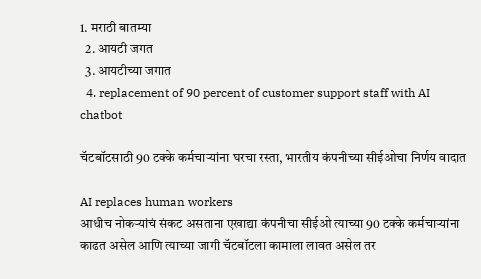1. मराठी बातम्या
  2. आयटी जगत
  3. आयटीच्या जगात
  4. replacement of 90 percent of customer support staff with AI chatbot

चॅटबॉटसाठी 90 टक्के कर्मचाऱ्यांना घरचा रस्ता, भारतीय कंपनीच्या सीईओचा निर्णय वादात

AI replaces human workers
आधीच नोकऱ्यांचं संकट असताना एखाद्या कंपनीचा सीईओ त्याच्या 90 टक्के कर्मचाऱ्यांना काढत असेल आणि त्याच्या जागी चॅटबॉटला कामाला लावत असेल तर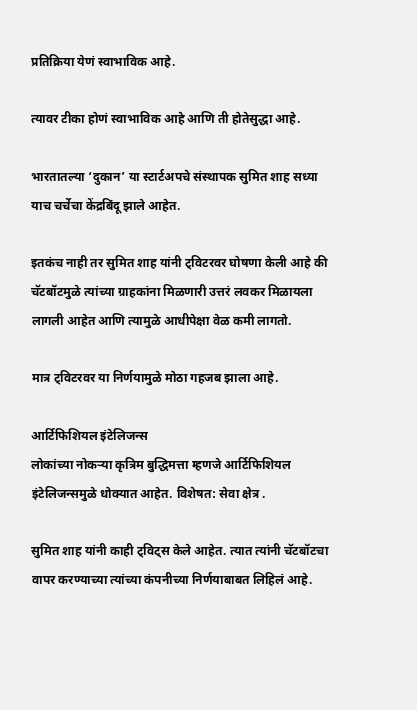प्रतिक्रिया येणं स्वाभाविक आहे.

त्यावर टीका होणं स्वाभाविक आहे आणि ती होतेसुद्धा आहे.

भारतातल्या ‘दुकान’ या स्टार्टअपचे संस्थापक सुमित शाह सध्या याच चर्चेचा केंद्रबिंदू झाले आहेत.

इतकंच नाही तर सुमित शाह यांनी ट्विटरवर घोषणा केली आहे की चॅटबॉटमुळे त्यांच्या ग्राहकांना मिळणारी उत्तरं लवकर मिळायला लागली आहेत आणि त्यामुळे आधीपेक्षा वेळ कमी लागतो.

मात्र ट्विटरवर या निर्णयामुळे मोठा गहजब झाला आहे.

आर्टिफिशियल इंटेलिजन्स
लोकांच्या नोकऱ्या कृत्रिम बुद्धिमत्ता म्हणजे आर्टिफिशियल इंटेलिजन्समुळे धोक्यात आहेत. विशेषत: सेवा क्षेत्र .

सुमित शाह यांनी काही ट्विट्स केले आहेत. त्यात त्यांनी चॅटबॉटचा वापर करण्याच्या त्यांच्या कंपनीच्या निर्णयाबाबत लिहिलं आहे.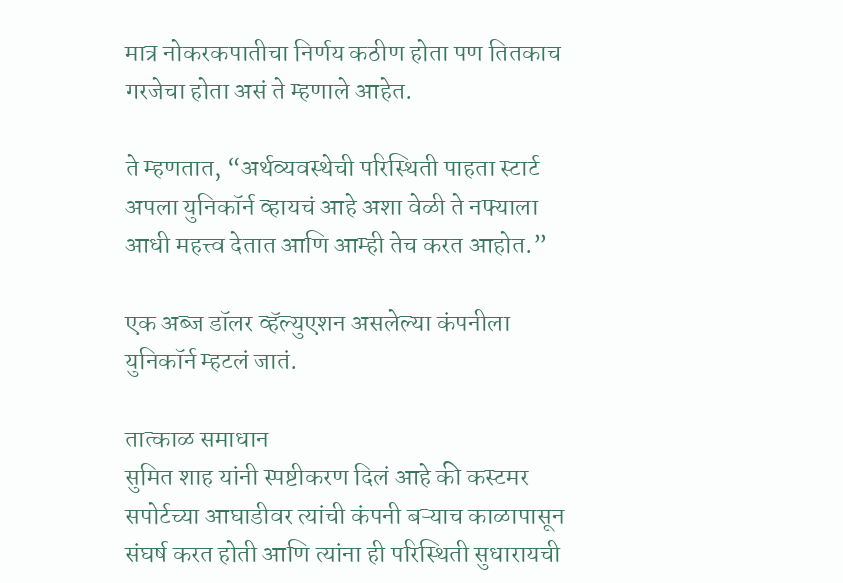मात्र नोकरकपातीचा निर्णय कठीण होता पण तितकाच गरजेचा होता असं ते म्हणाले आहेत.

ते म्हणतात, “अर्थव्यवस्थेची परिस्थिती पाहता स्टार्ट अपला युनिकॉर्न व्हायचं आहे अशा वेळी ते नफ्याला आधी महत्त्व देतात आणि आम्ही तेच करत आहोत.”

एक अब्ज डॉलर व्हॅल्युएशन असलेल्या कंपनीला युनिकॉर्न म्हटलं जातं.

तात्काळ समाधान
सुमित शाह यांनी स्पष्टीकरण दिलं आहे की कस्टमर सपोर्टच्या आघाडीवर त्यांची कंपनी बऱ्याच काळापासून संघर्ष करत होती आणि त्यांना ही परिस्थिती सुधारायची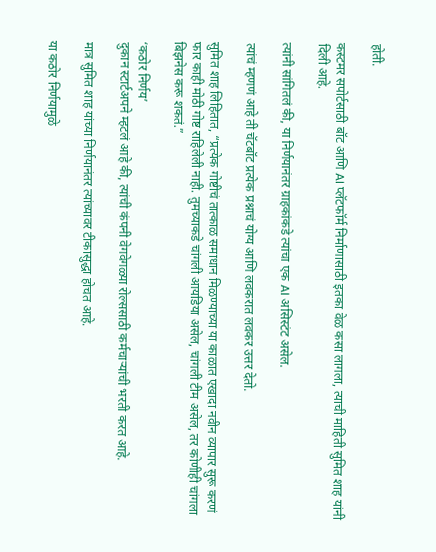होती.

कस्टमर सपोर्टसाठी बॉट आणि AI प्लॅटफॉर्म निर्माणासाठी इतका वेळ कसा लागला, त्याची माहिती सुमित शाह यांनी दिली आहे.

त्यांनी सांगितलं की, या निर्णयानंतर ग्राहकांकडे त्यांचा एक AI असिस्टंट असेल.

त्यांचं म्हणणं आहे ती चॅटबॉट प्रत्येक प्रश्नाचं योग्य आणि लवकरात लवकर उत्तर देतो.

सुमित शाह लिहितात, “प्रत्येक गोष्टीचं तात्काळ समाधान मिळण्याच्या या काळात एखादा नवीन व्यापार सुरू करणं फार काही मोठी गोष्ट राहिलेली नाही. तुमच्याकडे चांगली आयडिया असेल, चांगली टीम असेल, तर कोणीही चांगला बिझनेस करू शकतं.”

‘कठोर निर्णय’
दुकान स्टार्टअपने म्हटलं आहे की, त्यांची कंपनी वेगवेगळ्या रोल्ससाठी कर्मचाऱ्यांची भरती करत आहे.

मात्र सुमित शाह यांच्या निर्णयानंतर त्यांच्यावर टीकासुद्धा होचत आहे.

या कठोर निर्णयामुळे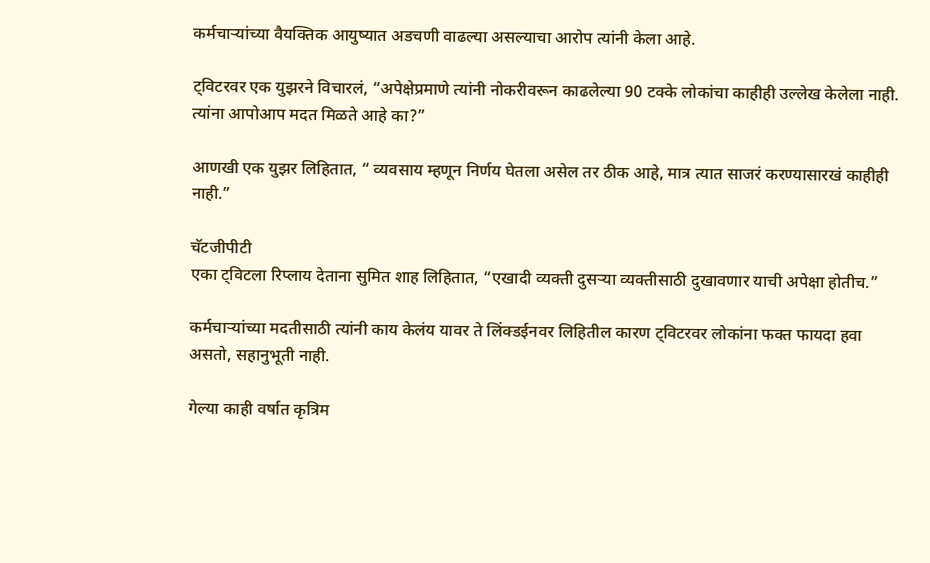कर्मचाऱ्यांच्या वैयक्तिक आयुष्यात अडचणी वाढल्या असल्याचा आरोप त्यांनी केला आहे.

ट्विटरवर एक युझरने विचारलं, “अपेक्षेप्रमाणे त्यांनी नोकरीवरून काढलेल्या 90 टक्के लोकांचा काहीही उल्लेख केलेला नाही. त्यांना आपोआप मदत मिळते आहे का?”

आणखी एक युझर लिहितात, “ व्यवसाय म्हणून निर्णय घेतला असेल तर ठीक आहे, मात्र त्यात साजरं करण्यासारखं काहीही नाही.”

चॅटजीपीटी
एका ट्विटला रिप्लाय देताना सुमित शाह लिहितात, “एखादी व्यक्ती दुसऱ्या व्यक्तीसाठी दुखावणार याची अपेक्षा होतीच.”

कर्मचाऱ्यांच्या मदतीसाठी त्यांनी काय केलंय यावर ते लिंक्डईनवर लिहितील कारण ट्विटरवर लोकांना फक्त फायदा हवा असतो, सहानुभूती नाही.

गेल्या काही वर्षात कृत्रिम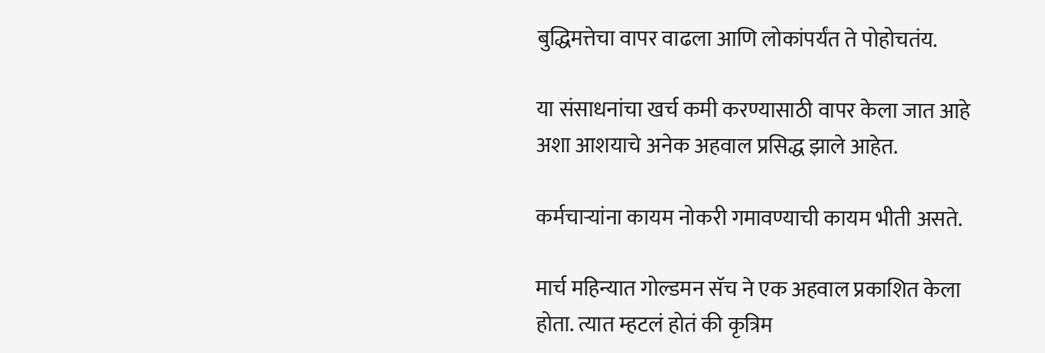बुद्धिमत्तेचा वापर वाढला आणि लोकांपर्यंत ते पोहोचतंय.

या संसाधनांचा खर्च कमी करण्यासाठी वापर केला जात आहे अशा आशयाचे अनेक अहवाल प्रसिद्ध झाले आहेत.

कर्मचाऱ्यांना कायम नोकरी गमावण्याची कायम भीती असते.

मार्च महिन्यात गोल्डमन सॅच ने एक अहवाल प्रकाशित केला होता. त्यात म्हटलं होतं की कृत्रिम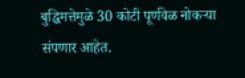बुद्धिमत्तेमुळे 30 कोटी पूर्णवेळ नोकऱ्या संपणार आहेत.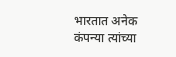भारतात अनेक कंपन्या त्यांच्या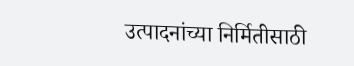उत्पादनांच्या निर्मितीसाठी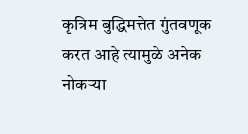कृत्रिम बुद्धिमत्तेत गुंतवणूक करत आहे त्यामुळे अनेक नोकऱ्या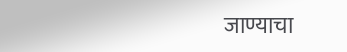जाण्याचा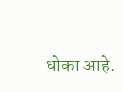धोका आहे.